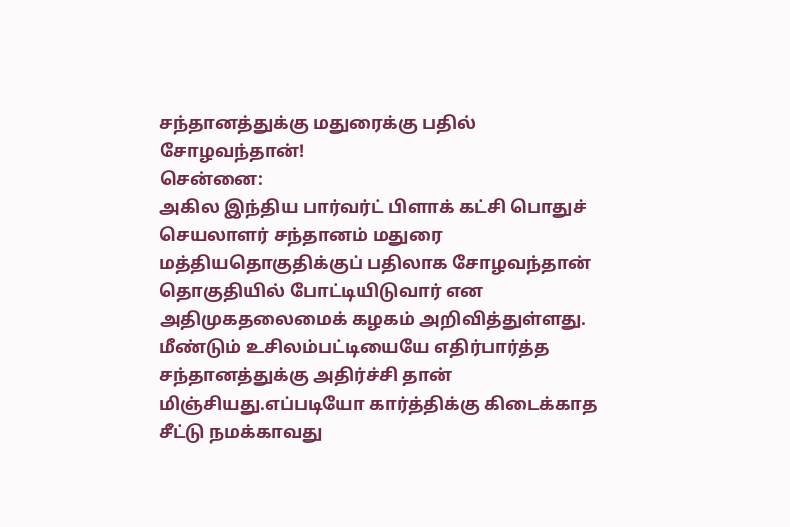சந்தானத்துக்கு மதுரைக்கு பதில் சோழவந்தான்!
சென்னை:
அகில இந்திய பார்வர்ட் பிளாக் கட்சி பொதுச் செயலாளர் சந்தானம் மதுரை மத்தியதொகுதிக்குப் பதிலாக சோழவந்தான் தொகுதியில் போட்டியிடுவார் என அதிமுகதலைமைக் கழகம் அறிவித்துள்ளது.
மீண்டும் உசிலம்பட்டியையே எதிர்பார்த்த சந்தானத்துக்கு அதிர்ச்சி தான் மிஞ்சியது.எப்படியோ கார்த்திக்கு கிடைக்காத சீட்டு நமக்காவது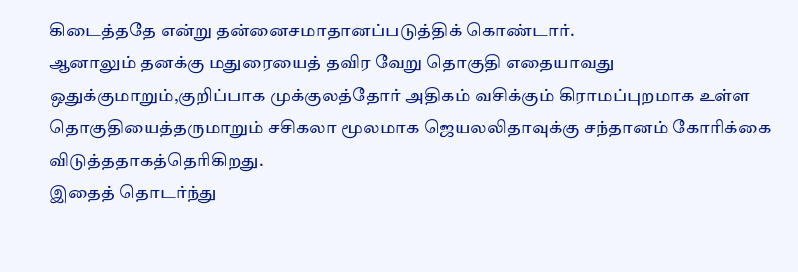கிடைத்ததே என்று தன்னைசமாதானப்படுத்திக் கொண்டார்.
ஆனாலும் தனக்கு மதுரையைத் தவிர வேறு தொகுதி எதையாவது ஒதுக்குமாறும்,குறிப்பாக முக்குலத்தோர் அதிகம் வசிக்கும் கிராமப்புறமாக உள்ள தொகுதியைத்தருமாறும் சசிகலா மூலமாக ஜெயலலிதாவுக்கு சந்தானம் கோரிக்கை விடுத்ததாகத்தெரிகிறது.
இதைத் தொடர்ந்து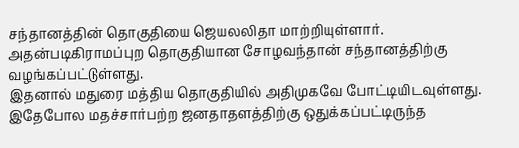சந்தானத்தின் தொகுதியை ஜெயலலிதா மாற்றியுள்ளார். அதன்படிகிராமப்புற தொகுதியான சோழவந்தான் சந்தானத்திற்கு வழங்கப்பட்டுள்ளது.
இதனால் மதுரை மத்திய தொகுதியில் அதிமுகவே போட்டியிடவுள்ளது.
இதேபோல மதச்சார்பற்ற ஜனதாதளத்திற்கு ஒதுக்கப்பட்டிருந்த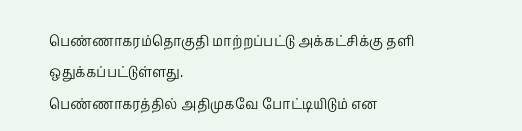பெண்ணாகரம்தொகுதி மாற்றப்பட்டு அக்கட்சிக்கு தளி ஒதுக்கப்பட்டுள்ளது.
பெண்ணாகரத்தில் அதிமுகவே போட்டியிடும் என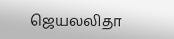ஜெயலலிதா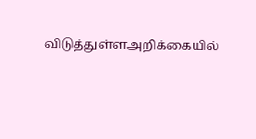விடுத்துள்ளஅறிக்கையில்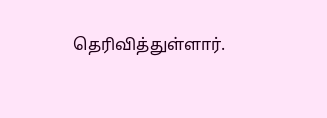தெரிவித்துள்ளார்.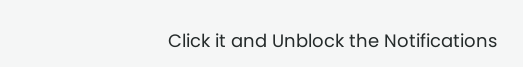Click it and Unblock the Notifications